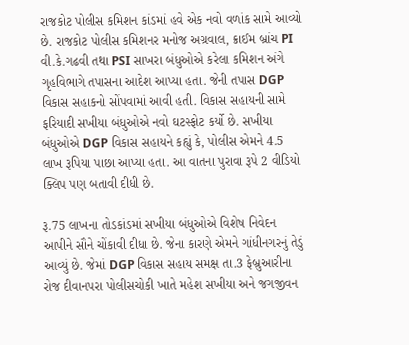રાજકોટ પોલીસ કમિશન કાંડમાં હવે એક નવો વળાંક સામે આવ્યો છે. રાજકોટ પોલીસ કમિશનર મનોજ અગ્રવાલ, ક્રાઈમ બ્રાંચ PI વી.કે.ગઢવી તથા PSI સાખરા બંધુઓએ કરેલા કમિશન અંગે ગૃહવિભાગે તપાસના આદેશ આપ્યા હતા. જેની તપાસ DGP વિકાસ સહાકનો સોંપવામાં આવી હતી. વિકાસ સહાયની સામે ફરિયાદી સખીયા બંધુઓએ નવો ઘટસ્ફોટ કર્યો છે. સખીયા બંધુઓએ DGP વિકાસ સહાયને કહ્યું કે, પોલીસ એમને 4.5 લાખ રૂપિયા પાછા આપ્યા હતા. આ વાતના પુરાવા રૂપે 2 વીડિયો ક્લિપ પણ બતાવી દીધી છે.

રૂ.75 લાખના તોડકાંડમાં સખીયા બંધુઓએ વિશેષ નિવેદન આપીને સૌને ચોંકાવી દીધા છે. જેના કારણે એમને ગાંધીનગરનું તેડું આવ્યું છે. જેમાં DGP વિકાસ સહાય સમક્ષ તા.3 ફેબ્રુઆરીના રોજ દીવાનપરા પોલીસચોકી ખાતે મહેશ સખીયા અને જગજીવન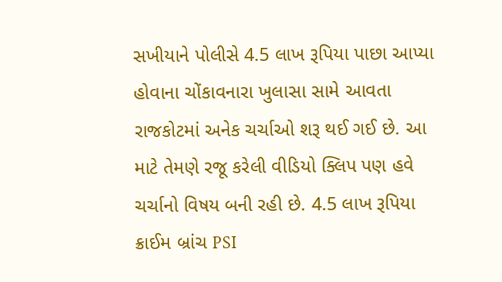સખીયાને પોલીસે 4.5 લાખ રૂપિયા પાછા આપ્યા હોવાના ચોંકાવનારા ખુલાસા સામે આવતા રાજકોટમાં અનેક ચર્ચાઓ શરૂ થઈ ગઈ છે. આ માટે તેમણે રજૂ કરેલી વીડિયો ક્લિપ પણ હવે ચર્ચાનો વિષય બની રહી છે. 4.5 લાખ રૂપિયા ક્રાઈમ બ્રાંચ PSI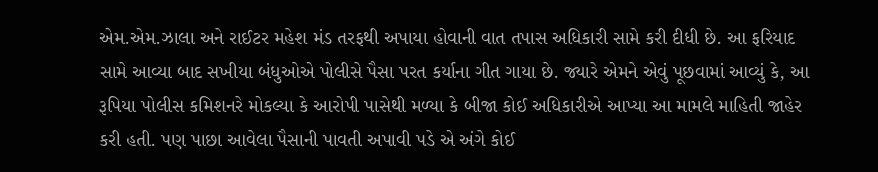એમ.એમ.ઝાલા અને રાઈટર મહેશ મંડ તરફથી અપાયા હોવાની વાત તપાસ અધિકારી સામે કરી દીધી છે. આ ફરિયાદ સામે આવ્યા બાદ સખીયા બંધુઓએ પોલીસે પૈસા પરત કર્યાના ગીત ગાયા છે. જ્યારે એમને એવું પૂછવામાં આવ્યું કે, આ રૂપિયા પોલીસ કમિશનરે મોકલ્યા કે આરોપી પાસેથી મળ્યા કે બીજા કોઈ અધિકારીએ આપ્યા આ મામલે માહિતી જાહેર કરી હતી. પણ પાછા આવેલા પૈસાની પાવતી અપાવી પડે એ અંગે કોઈ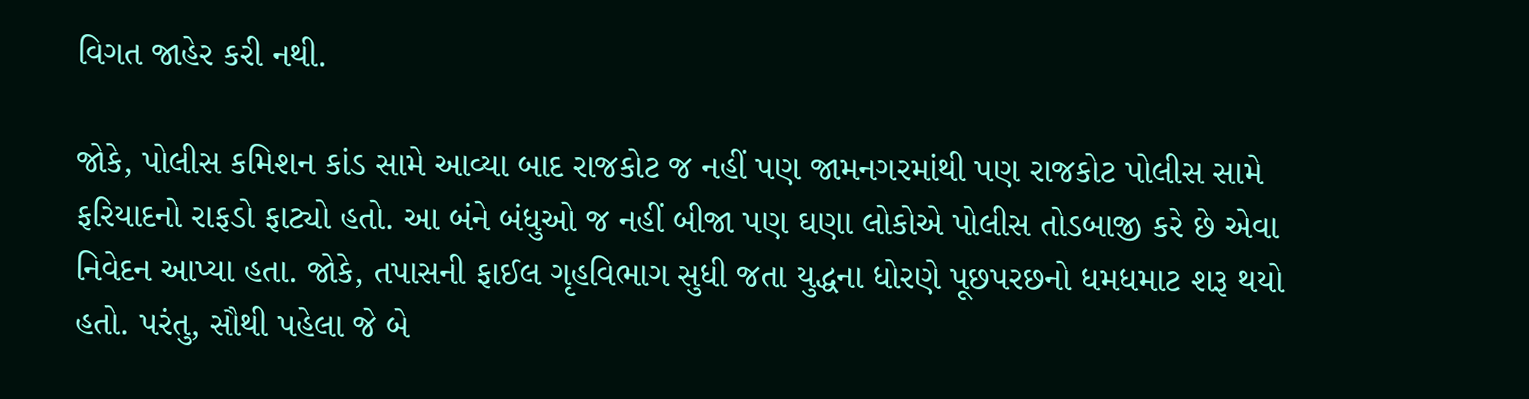વિગત જાહેર કરી નથી.

જોકે, પોલીસ કમિશન કાંડ સામે આવ્યા બાદ રાજકોટ જ નહીં પણ જામનગરમાંથી પણ રાજકોટ પોલીસ સામે ફરિયાદનો રાફડો ફાટ્યો હતો. આ બંને બંધુઓ જ નહીં બીજા પણ ઘણા લોકોએ પોલીસ તોડબાજી કરે છે એવા નિવેદન આપ્યા હતા. જોકે, તપાસની ફાઈલ ગૃહવિભાગ સુધી જતા યુદ્ધના ધોરણે પૂછપરછનો ધમધમાટ શરૂ થયો હતો. પરંતુ, સૌથી પહેલા જે બે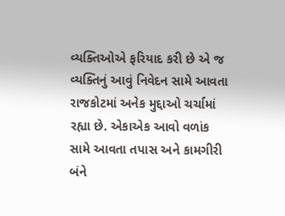વ્યક્તિઓએ ફરિયાદ કરી છે એ જ વ્યક્તિનું આવું નિવેદન સામે આવતા રાજકોટમાં અનેક મુદ્દાઓ ચર્ચામાં રહ્યા છે. એકાએક આવો વળાંક સામે આવતા તપાસ અને કામગીરી બંને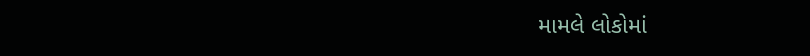મામલે લોકોમાં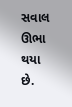સવાલ ઊભા થયા છે.